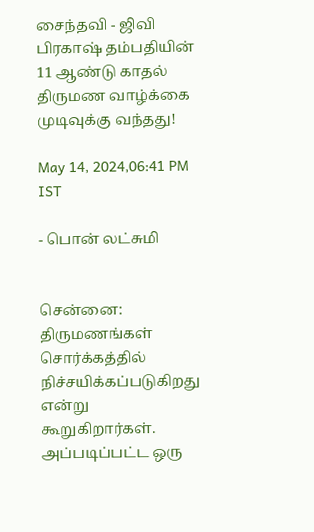சைந்தவி - ஜிவி பிரகாஷ் தம்பதியின் 11 ஆண்டு காதல்  திருமண வாழ்க்கை முடிவுக்கு வந்தது!

May 14, 2024,06:41 PM IST

- பொன் லட்சுமி


சென்னை: திருமணங்கள் சொர்க்கத்தில் நிச்சயிக்கப்படுகிறது என்று கூறுகிறார்கள். அப்படிப்பட்ட ஒரு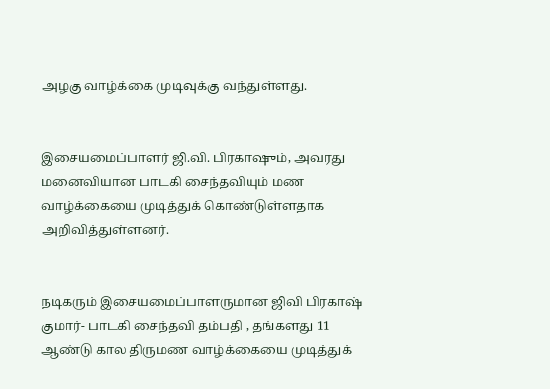அழகு வாழ்க்கை முடிவுக்கு வந்துள்ளது.


இசையமைப்பாளர் ஜி.வி. பிரகாஷும், அவரது மனைவியான பாடகி சைந்தவியும் மண வாழ்க்கையை முடித்துக் கொண்டுள்ளதாக அறிவித்துள்ளனர்.


நடிகரும் இசையமைப்பாளருமான ஜிவி பிரகாஷ் குமார்- பாடகி சைந்தவி தம்பதி , தங்களது 11 ஆண்டு கால திருமண வாழ்க்கையை முடித்துக்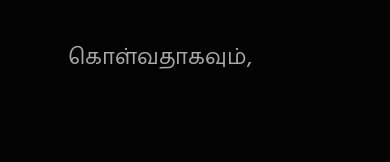கொள்வதாகவும்,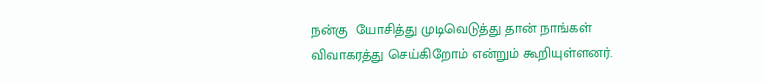நன்கு  யோசித்து முடிவெடுத்து தான் நாங்கள் விவாகரத்து செய்கிறோம் என்றும் கூறியுள்ளனர்.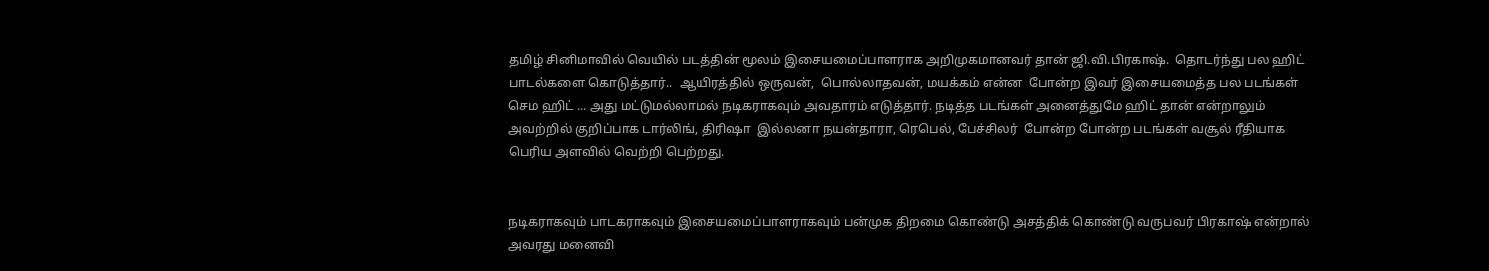தமிழ் சினிமாவில் வெயில் படத்தின் மூலம் இசையமைப்பாளராக அறிமுகமானவர் தான் ஜி.வி.பிரகாஷ்.  தொடர்ந்து பல ஹிட் பாடல்களை கொடுத்தார்..  ஆயிரத்தில் ஒருவன்,  பொல்லாதவன், மயக்கம் என்ன  போன்ற இவர் இசையமைத்த பல படங்கள் செம ஹிட் ... அது மட்டுமல்லாமல் நடிகராகவும் அவதாரம் எடுத்தார். நடித்த படங்கள் அனைத்துமே ஹிட் தான் என்றாலும் அவற்றில் குறிப்பாக டார்லிங், திரிஷா  இல்லனா நயன்தாரா, ரெபெல், பேச்சிலர்  போன்ற போன்ற படங்கள் வசூல் ரீதியாக பெரிய அளவில் வெற்றி பெற்றது.


நடிகராகவும் பாடகராகவும் இசையமைப்பாளராகவும் பன்முக திறமை கொண்டு அசத்திக் கொண்டு வருபவர் பிரகாஷ் என்றால் அவரது மனைவி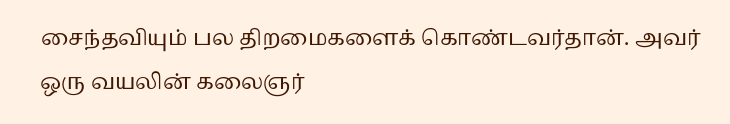சைந்தவியும் பல திறமைகளைக் கொண்டவர்தான். அவர் ஒரு வயலின் கலைஞர்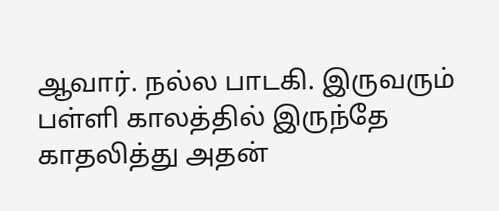ஆவார். நல்ல பாடகி. இருவரும் பள்ளி காலத்தில் இருந்தே காதலித்து அதன்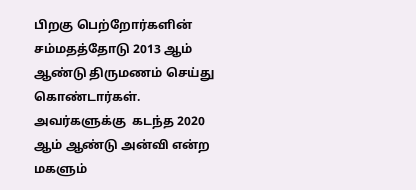பிறகு பெற்றோர்களின் சம்மதத்தோடு 2013 ஆம் ஆண்டு திருமணம் செய்து கொண்டார்கள். அவர்களுக்கு  கடந்த 2020 ஆம் ஆண்டு அன்வி என்ற மகளும்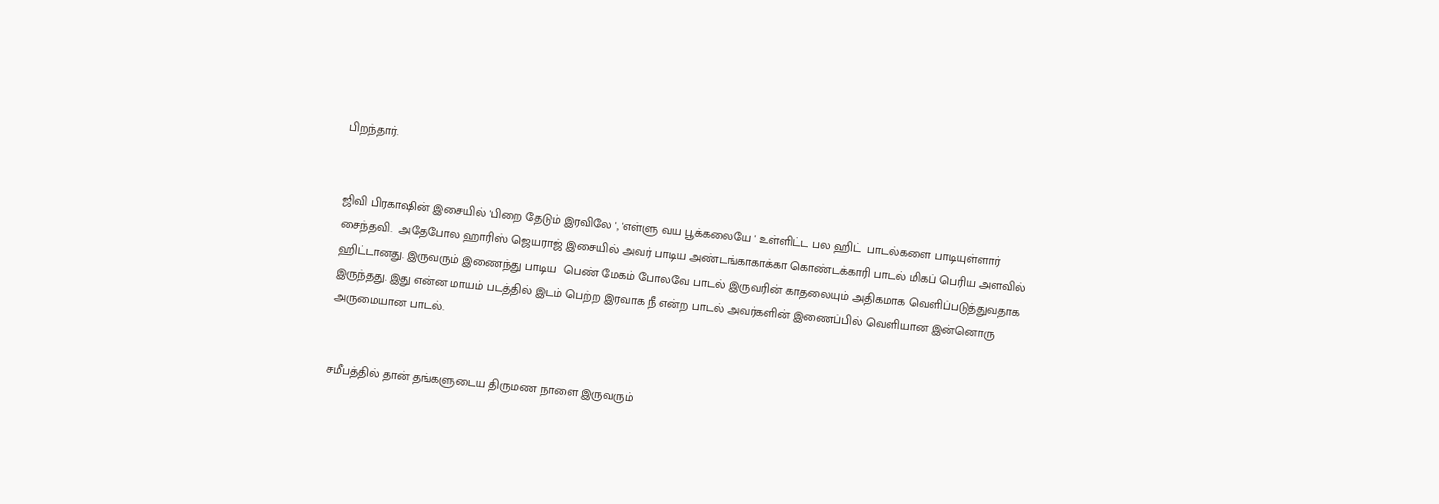பிறந்தார்.


ஜிவி பிரகாஷின் இசையில் 'பிறை தேடும் இரவிலே ', 'எள்ளு வய பூக்கலையே ' உள்ளிட்ட பல ஹிட்  பாடல்களை பாடியுள்ளார் சைந்தவி.  அதேபோல ஹாரிஸ் ஜெயராஜ் இசையில் அவர் பாடிய அண்டங்காகாக்கா கொண்டக்காரி பாடல் மிகப் பெரிய அளவில் ஹிட்டானது. இருவரும் இணைந்து பாடிய  பெண் மேகம் போலவே பாடல் இருவரின் காதலையும் அதிகமாக வெளிப்படுத்துவதாக இருந்தது. இது என்ன மாயம் படத்தில் இடம் பெற்ற இரவாக நீ என்ற பாடல் அவர்களின் இணைப்பில் வெளியான இன்னொரு அருமையான பாடல்.


சமீபத்தில் தான் தங்களுடைய திருமண நாளை இருவரும்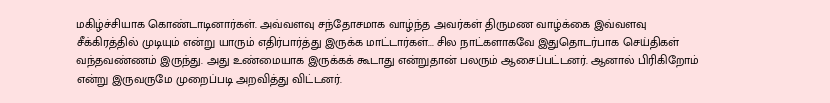மகிழ்ச்சியாக கொண்டாடினார்கள். அவ்வளவு சந்தோசமாக வாழ்ந்த அவர்கள் திருமண வாழ்க்கை இவ்வளவு சீக்கிரத்தில் முடியும் என்று யாரும் எதிர்பார்த்து இருக்க மாட்டார்கள்... சில நாட்களாகவே இதுதொடர்பாக செய்திகள் வந்தவண்ணம் இருந்து. அது உண்மையாக இருக்கக் கூடாது என்றுதான் பலரும் ஆசைப்பட்டனர். ஆனால் பிரிகிறோம் என்று இருவருமே முறைப்படி அறவித்து விட்டனர்.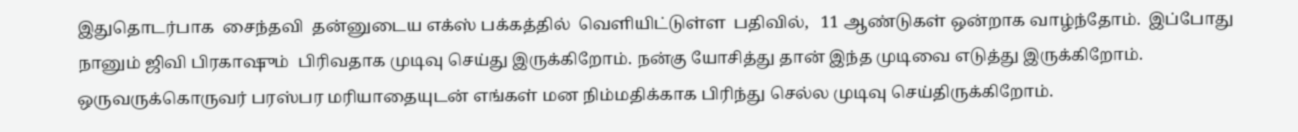இதுதொடர்பாக  சைந்தவி  தன்னுடைய எக்ஸ் பக்கத்தில்  வெளியிட்டுள்ள  பதிவில்,   11 ஆண்டுகள் ஒன்றாக வாழ்ந்தோம்.  இப்போது நானும் ஜிவி பிரகாஷும்  பிரிவதாக முடிவு செய்து இருக்கிறோம். நன்கு யோசித்து தான் இந்த முடிவை எடுத்து இருக்கிறோம்.  ஒருவருக்கொருவர் பரஸ்பர மரியாதையுடன் எங்கள் மன நிம்மதிக்காக பிரிந்து செல்ல முடிவு செய்திருக்கிறோம்.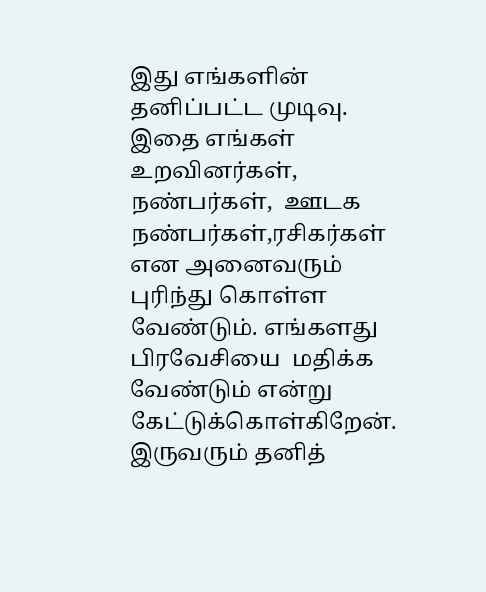இது எங்களின்  தனிப்பட்ட முடிவு. இதை எங்கள் உறவினர்கள், நண்பர்கள்,  ஊடக நண்பர்கள்,ரசிகர்கள் என அனைவரும் புரிந்து கொள்ள வேண்டும். எங்களது பிரவேசியை  மதிக்க வேண்டும் என்று கேட்டுக்கொள்கிறேன். இருவரும் தனித்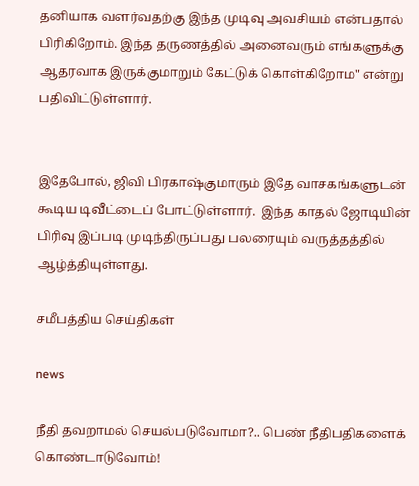தனியாக வளர்வதற்கு இந்த முடிவு அவசியம் என்பதால் பிரிகிறோம். இந்த தருணத்தில் அனைவரும் எங்களுக்கு ஆதரவாக இருக்குமாறும் கேட்டுக் கொள்கிறோம" என்று பதிவிட்டுள்ளார்.


இதேபோல், ஜிவி பிரகாஷ்குமாரும் இதே வாசகங்களுடன் கூடிய டிவீட்டைப் போட்டுள்ளார்.  இந்த காதல் ஜோடியின் பிரிவு இப்படி முடிந்திருப்பது பலரையும் வருத்தத்தில் ஆழ்த்தியுள்ளது.

சமீபத்திய செய்திகள்

news

நீதி தவறாமல் செயல்படுவோமா?.. பெண் நீதிபதிகளைக் கொண்டாடுவோம்!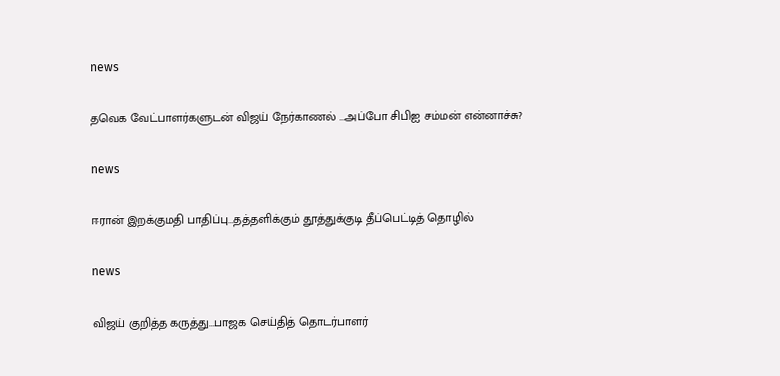news

தவெக வேட்பாளர்களுடன் விஜய் நேர்காணல் ...அப்போ சிபிஐ சம்மன் என்னாச்சு?

news

ஈரான் இறக்குமதி பாதிப்பு...தத்தளிக்கும் தூத்துக்குடி தீப்பெட்டித் தொழில்

news

விஜய் குறித்த கருத்து...பாஜக செய்தித் தொடர்பாளர்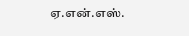ஏ.என்.எஸ்.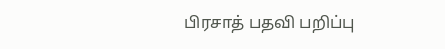பிரசாத் பதவி பறிப்பு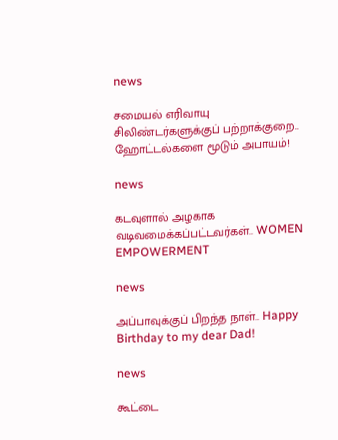news

சமையல் எரிவாயு சிலிண்டர்களுக்குப் பற்றாக்குறை.. ஹோட்டல்களை மூடும் அபாயம்!

news

கடவுளால் அழகாக வடிவமைக்கப்பட்டவர்கள்.. WOMEN EMPOWERMENT

news

அப்பாவுக்குப் பிறந்த நாள்.. Happy Birthday to my dear Dad!

news

கூட்டை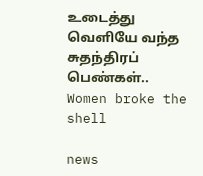உடைத்து வெளியே வந்த சுதந்திரப் பெண்கள்.. Women broke the shell

news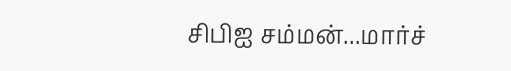சிபிஐ சம்மன்...மார்ச்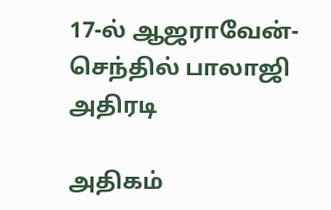17-ல் ஆஜராவேன்- செந்தில் பாலாஜி அதிரடி

அதிகம்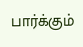பார்க்கும்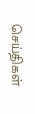செய்திகள்